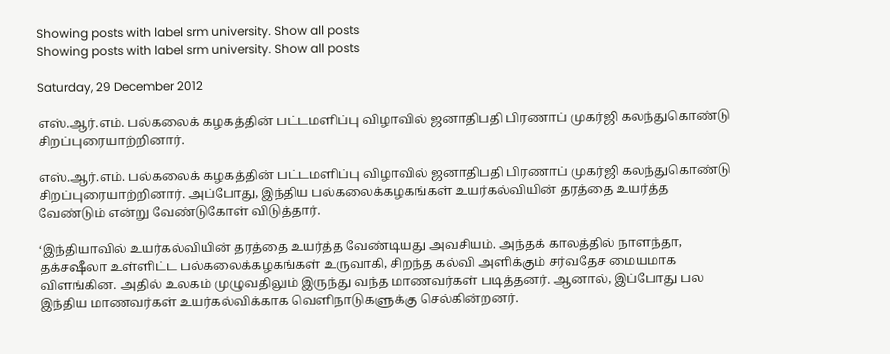Showing posts with label srm university. Show all posts
Showing posts with label srm university. Show all posts

Saturday, 29 December 2012

எஸ்.ஆர்.எம். பல்கலைக் கழகத்தின் பட்டமளிப்பு விழாவில் ஜனாதிபதி பிரணாப் முகர்ஜி கலந்துகொண்டு சிறப்புரையாற்றினார்.

எஸ்.ஆர்.எம். பல்கலைக் கழகத்தின் பட்டமளிப்பு விழாவில் ஜனாதிபதி பிரணாப் முகர்ஜி கலந்துகொண்டு சிறப்புரையாற்றினார். அப்போது, இந்திய பல்கலைக்கழகங்கள் உயர்கல்வியின் தரத்தை உயர்த்த வேண்டும் என்று வேண்டுகோள் விடுத்தார்.

‘இந்தியாவில் உயர்கல்வியின் தரத்தை உயர்த்த வேண்டியது அவசியம். அந்தக் காலத்தில் நாளந்தா, தக்சஷீலா உள்ளிட்ட பல்கலைக்கழகங்கள் உருவாகி, சிறந்த கல்வி அளிக்கும் சர்வதேச மையமாக விளங்கின. அதில் உலகம் முழுவதிலும் இருந்து வந்த மாணவர்கள் படித்தனர். ஆனால், இப்போது பல இந்திய மாணவர்கள் உயர்கல்விக்காக வெளிநாடுகளுக்கு செல்கின்றனர்.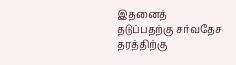இதனைத் தடுப்பதற்கு சர்வதேச தரத்திற்கு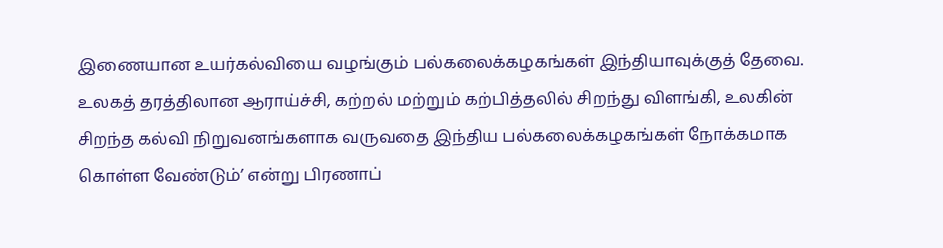இணையான உயர்கல்வியை வழங்கும் பல்கலைக்கழகங்கள் இந்தியாவுக்குத் தேவை. உலகத் தரத்திலான ஆராய்ச்சி, கற்றல் மற்றும் கற்பித்தலில் சிறந்து விளங்கி, உலகின் சிறந்த கல்வி நிறுவனங்களாக வருவதை இந்திய பல்கலைக்கழகங்கள் நோக்கமாக கொள்ள வேண்டும்’ என்று பிரணாப்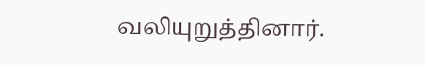வலியுறுத்தினார்.